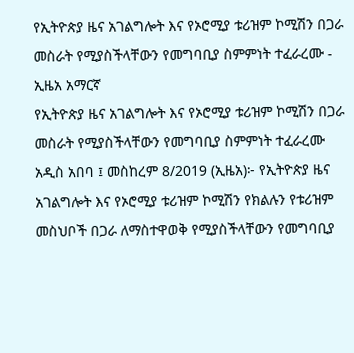የኢትዮጵያ ዜና አገልግሎት እና የኦሮሚያ ቱሪዝም ኮሚሽን በጋራ መስራት የሚያስችላቸውን የመግባቢያ ስምምነት ተፈራረሙ - ኢዜአ አማርኛ
የኢትዮጵያ ዜና አገልግሎት እና የኦሮሚያ ቱሪዝም ኮሚሽን በጋራ መስራት የሚያስችላቸውን የመግባቢያ ስምምነት ተፈራረሙ
አዲስ አበባ ፤ መስከረም 8/2019 (ኢዜአ)፦ የኢትዮጵያ ዜና አገልግሎት እና የኦሮሚያ ቱሪዝም ኮሚሽን የክልሉን የቱሪዝም መስህቦች በጋራ ለማስተዋወቅ የሚያስችላቸውን የመግባቢያ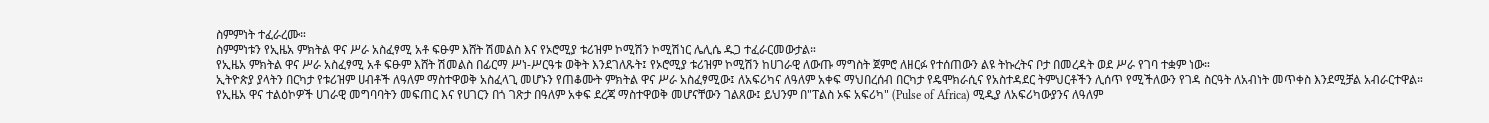ስምምነት ተፈራረሙ።
ስምምነቱን የኢዜአ ምክትል ዋና ሥራ አስፈፃሚ አቶ ፍፁም እሸት ሽመልስ እና የኦሮሚያ ቱሪዝም ኮሚሽን ኮሚሽነር ሌሊሴ ዱጋ ተፈራርመውታል።
የኢዜአ ምክትል ዋና ሥራ አስፈፃሚ አቶ ፍፁም እሸት ሽመልስ በፊርማ ሥነ-ሥርዓቱ ወቅት እንደገለጹት፤ የኦሮሚያ ቱሪዝም ኮሚሽን ከሀገራዊ ለውጡ ማግስት ጀምሮ ለዘርፉ የተሰጠውን ልዩ ትኩረትና ቦታ በመረዳት ወደ ሥራ የገባ ተቋም ነው።
ኢትዮጵያ ያላትን በርካታ የቱሪዝም ሀብቶች ለዓለም ማስተዋወቅ አስፈላጊ መሆኑን የጠቆሙት ምክትል ዋና ሥራ አስፈፃሚው፤ ለአፍሪካና ለዓለም አቀፍ ማህበረሰብ በርካታ የዴሞክራሲና የአስተዳደር ትምህርቶችን ሊሰጥ የሚችለውን የገዳ ስርዓት ለአብነት መጥቀስ እንደሚቻል አብራርተዋል።
የኢዜአ ዋና ተልዕኮዎች ሀገራዊ መግባባትን መፍጠር እና የሀገርን በጎ ገጽታ በዓለም አቀፍ ደረጃ ማስተዋወቅ መሆናቸውን ገልጸው፤ ይህንም በ"ፐልስ ኦፍ አፍሪካ" (Pulse of Africa) ሚዲያ ለአፍሪካውያንና ለዓለም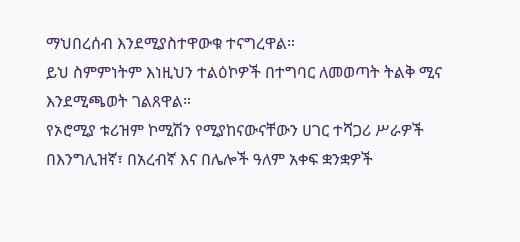ማህበረሰብ እንደሚያስተዋውቁ ተናግረዋል።
ይህ ስምምነትም እነዚህን ተልዕኮዎች በተግባር ለመወጣት ትልቅ ሚና እንደሚጫወት ገልጸዋል።
የኦሮሚያ ቱሪዝም ኮሚሽን የሚያከናውናቸውን ሀገር ተሻጋሪ ሥራዎች በእንግሊዝኛ፣ በአረብኛ እና በሌሎች ዓለም አቀፍ ቋንቋዎች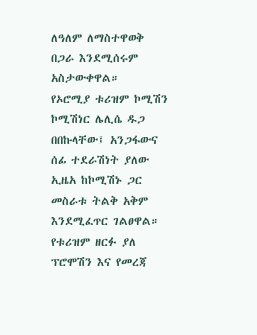ለዓለም ለማስተዋወቅ በጋራ እንደሚሰሩም አስታውቀዋል።
የኦሮሚያ ቱሪዝም ኮሚሽን ኮሚሽነር ሌሊሴ ዱጋ በበኩላቸው፤ አንጋፋውና ሰፊ ተደራሽነት ያለው ኢዜአ ከኮሚሽኑ ጋር መስራቱ ትልቅ አቅም እንደሚፈጥር ገልፀዋል።
የቱሪዝም ዘርፉ ያለ ፕሮሞሽን እና የመረጃ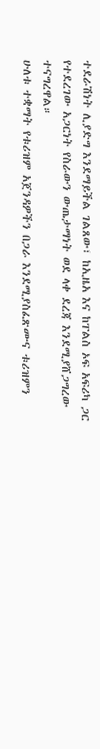ተደራሽነት ሊያድግ እንደማይችል ገልጸው፣ ከኢዜአ እና ከፐልስ ኦፍ አፍሪካ ጋር የተደረገው አጋርነት የስራውን ውጤታማነት ወደ ላቀ ደረጃ እንደሚያሸጋግረው ተናግረዋል።
ሁለቱ ተቋማት የቱሪዝም አጀንዳዎችን በጋራ እንደሚያስፈጽሙና ቱሪዝምን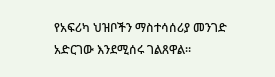የአፍሪካ ህዝቦችን ማስተሳሰሪያ መንገድ አድርገው እንደሚሰሩ ገልጸዋል።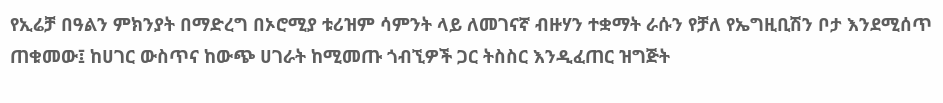የኢሬቻ በዓልን ምክንያት በማድረግ በኦሮሚያ ቱሪዝም ሳምንት ላይ ለመገናኛ ብዙሃን ተቋማት ራሱን የቻለ የኤግዚቢሽን ቦታ እንደሚሰጥ ጠቁመው፤ ከሀገር ውስጥና ከውጭ ሀገራት ከሚመጡ ጎብኚዎች ጋር ትስስር እንዲፈጠር ዝግጅት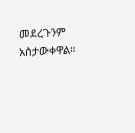መደረጉንም አስታውቀዋል።